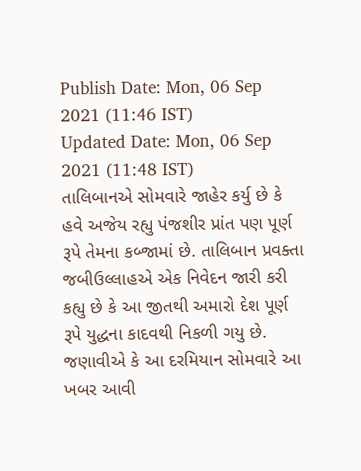Publish Date: Mon, 06 Sep 2021 (11:46 IST)
Updated Date: Mon, 06 Sep 2021 (11:48 IST)
તાલિબાનએ સોમવારે જાહેર કર્યુ છે કે હવે અજેય રહ્યુ પંજશીર પ્રાંત પણ પૂર્ણ રૂપે તેમના કબ્જામાં છે. તાલિબાન પ્રવક્તા જબીઉલ્લાહએ એક નિવેદન જારી કરી કહ્યુ છે કે આ જીતથી અમારો દેશ પૂર્ણ રૂપે યુદ્ધના કાદવથી નિકળી ગયુ છે. જણાવીએ કે આ દરમિયાન સોમવારે આ ખબર આવી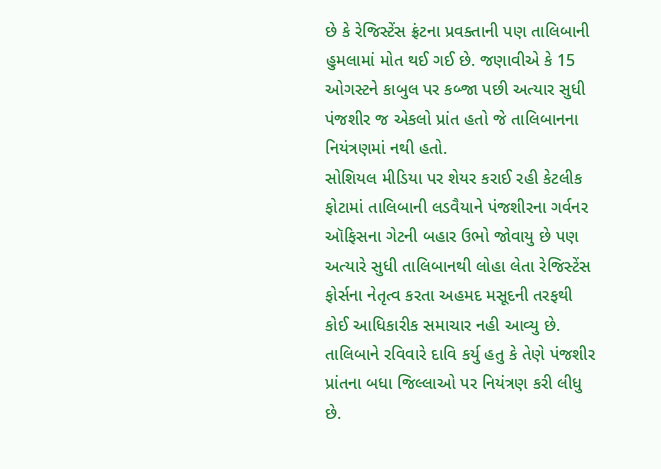છે કે રેજિસ્ટેંસ ફ્રંટના પ્રવક્તાની પણ તાલિબાની હુમલામાં મોત થઈ ગઈ છે. જણાવીએ કે 15 ઓગસ્ટને કાબુલ પર કબ્જા પછી અત્યાર સુધી પંજશીર જ એકલો પ્રાંત હતો જે તાલિબાનના નિયંત્રણમાં નથી હતો.
સોશિયલ મીડિયા પર શેયર કરાઈ રહી કેટલીક ફોટામાં તાલિબાની લડવૈયાને પંજશીરના ગર્વનર ઑફિસના ગેટની બહાર ઉભો જોવાયુ છે પણ અત્યારે સુધી તાલિબાનથી લોહા લેતા રેજિસ્ટેંસ ફોર્સના નેતૃત્વ કરતા અહમદ મસૂદની તરફથી કોઈ આધિકારીક સમાચાર નહી આવ્યુ છે.
તાલિબાને રવિવારે દાવિ કર્યુ હતુ કે તેણે પંજશીર પ્રાંતના બધા જિલ્લાઓ પર નિયંત્રણ કરી લીધુ છે.